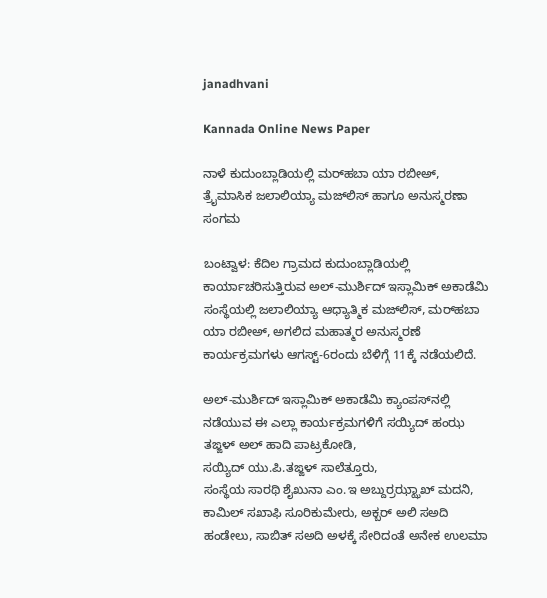janadhvani

Kannada Online News Paper

ನಾಳೆ ಕುದುಂಬ್ಲಾಡಿಯಲ್ಲಿ ಮರ್‌‌ಹಬಾ ಯಾ ರಬೀಅ್, ತ್ರೈಮಾಸಿಕ ಜಲಾಲಿಯ್ಯಾ ಮಜ್‌‌ಲಿಸ್‌‌ ಹಾಗೂ ಅನುಸ್ಮರಣಾ ಸಂಗಮ

ಬಂಟ್ವಾಳ: ಕೆದಿಲ ಗ್ರಾಮದ ಕುದುಂಬ್ಲಾಡಿಯಲ್ಲಿ ಕಾರ್ಯಾಚರಿಸುತ್ತಿರುವ ಅಲ್-ಮುರ್ಶಿದ್ ಇಸ್ಲಾಮಿಕ್ ಅಕಾಡೆಮಿ ಸಂಸ್ಥೆಯಲ್ಲಿ ಜಲಾಲಿಯ್ಯಾ ಆಧ್ಯಾತ್ಮಿಕ ಮಜ್‌‌ಲಿಸ್‌‌, ಮರ್‌‌ಹಬಾ ಯಾ ರಬೀಅ್, ಅಗಲಿದ ಮಹಾತ್ಮರ ಅನುಸ್ಮರಣೆ ಕಾರ್ಯಕ್ರಮಗಳು ಆಗಸ್ಟ್-6ರಂದು ಬೆಳಿಗ್ಗೆ 11ಕ್ಕೆ ನಡೆಯಲಿದೆ.

ಅಲ್-ಮುರ್ಶಿದ್ ಇಸ್ಲಾಮಿಕ್ ಅಕಾಡೆಮಿ ಕ್ಯಾಂಪಸ್‌‌ನಲ್ಲಿ ನಡೆಯುವ ಈ ಎಲ್ಲಾ ಕಾರ್ಯಕ್ರಮಗಳಿಗೆ ಸಯ್ಯಿದ್ ಹಂಝ ತಙ್ಙಳ್ ಅಲ್ ಹಾದಿ ಪಾಟ್ರಕೋಡಿ,
ಸಯ್ಯಿದ್ ಯು.ಪಿ.ತಙ್ಙಳ್ ಸಾಲೆತ್ತೂರು,
ಸಂಸ್ಥೆಯ ಸಾರಥಿ ಶೈಖುನಾ ಎಂ.ಇ ಅಬ್ದುರ್ರಝ್ಝಾಖ್ ಮದನಿ, ಕಾಮಿಲ್ ಸಖಾಫಿ ಸೂರಿಕುಮೇರು, ಅಕ್ಬರ್ ಅಲಿ ಸ‌‌ಅದಿ ಹಂಡೇಲು, ಸಾಬಿತ್ ಸ‌ಅದಿ ಅಳಕ್ಕೆ ಸೇರಿದಂತೆ ಅನೇಕ ಉಲಮಾ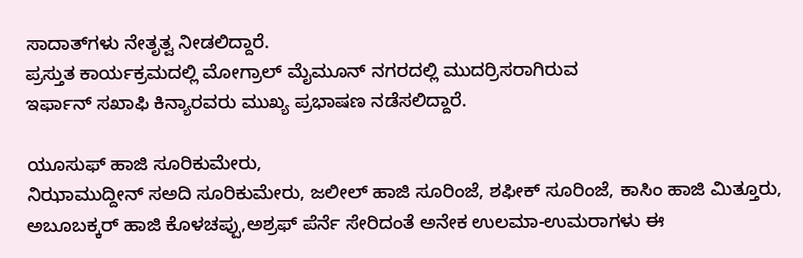ಸಾದಾತ್‌‌ಗಳು ನೇತೃತ್ವ ನೀಡಲಿದ್ದಾರೆ.
ಪ್ರಸ್ತುತ ಕಾರ್ಯಕ್ರಮದಲ್ಲಿ ಮೋಗ್ರಾಲ್ ಮೈಮೂನ್ ನಗರದಲ್ಲಿ ಮುದರ್ರಿಸರಾಗಿರುವ
ಇರ್ಫಾನ್ ಸಖಾಫಿ ಕಿನ್ಯಾರವರು ಮುಖ್ಯ ಪ್ರಭಾಷಣ ನಡೆಸಲಿದ್ದಾರೆ.

ಯೂಸುಫ್ ಹಾಜಿ ಸೂರಿಕುಮೇರು,
ನಿಝಾಮುದ್ದೀನ್ ಸ‌‌ಅದಿ ಸೂರಿಕುಮೇರು, ಜಲೀಲ್ ಹಾಜಿ ಸೂರಿಂಜೆ, ಶಫೀಕ್ ಸೂರಿಂಜೆ, ಕಾಸಿಂ ಹಾಜಿ ಮಿತ್ತೂರು, ಅಬೂಬಕ್ಕರ್ ಹಾಜಿ ಕೊಳಚಪ್ಪು,ಅಶ್ರಫ್ ಪೆರ್ನೆ ಸೇರಿದಂತೆ ಅನೇಕ ಉಲಮಾ-ಉಮರಾಗಳು ಈ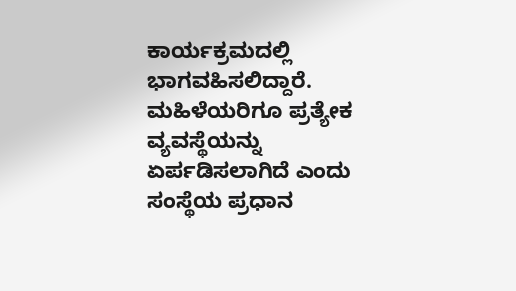ಕಾರ್ಯಕ್ರಮದಲ್ಲಿ ಭಾಗವಹಿಸಲಿದ್ದಾರೆ.
ಮಹಿಳೆಯರಿಗೂ ಪ್ರತ್ಯೇಕ ವ್ಯವಸ್ಥೆಯನ್ನು ಏರ್ಪಡಿಸಲಾಗಿದೆ ಎಂದು ಸಂಸ್ಥೆಯ ಪ್ರಧಾನ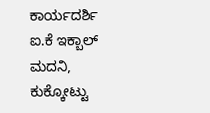ಕಾರ್ಯದರ್ಶಿ ಐ.ಕೆ ಇಕ್ಬಾಲ್ ಮದನಿ, ಕುಕ್ಕೋಟ್ಟು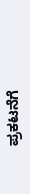ಪ್ರಕಟನೆಗೆ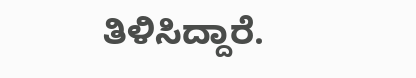ತಿಳಿಸಿದ್ದಾರೆ.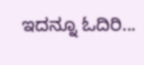ಇದನ್ನೂ ಓದಿರಿ...